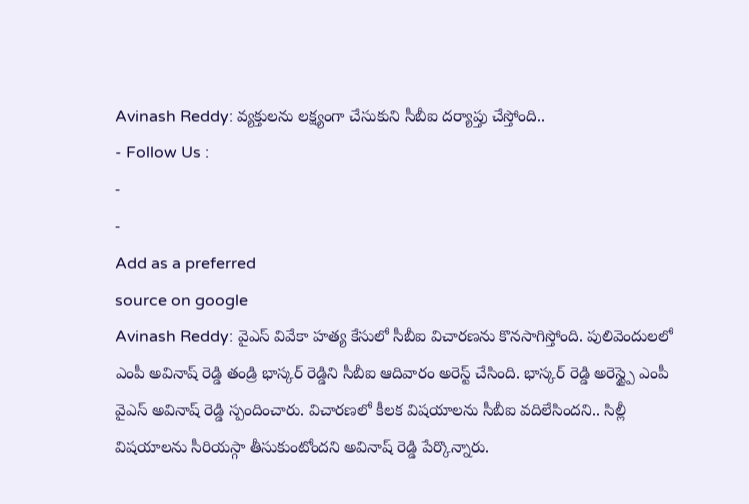Avinash Reddy: వ్యక్తులను లక్ష్యంగా చేసుకుని సీబీఐ దర్యాప్తు చేస్తోంది..
- Follow Us :
-
-
Add as a preferred
source on google
Avinash Reddy: వైఎస్ వివేకా హత్య కేసులో సీబీఐ విచారణను కొనసాగిస్తోంది. పులివెందులలో ఎంపీ అవినాష్ రెడ్డి తండ్రి భాస్కర్ రెడ్డిని సీబీఐ ఆదివారం అరెస్ట్ చేసింది. భాస్కర్ రెడ్డి అరెస్ట్పై ఎంపీ వైఎస్ అవినాష్ రెడ్డి స్పందించారు. విచారణలో కీలక విషయాలను సీబీఐ వదిలేసిందని.. సిల్లీ విషయాలను సీరియస్గా తీసుకుంటోందని అవినాష్ రెడ్డి పేర్కొన్నారు.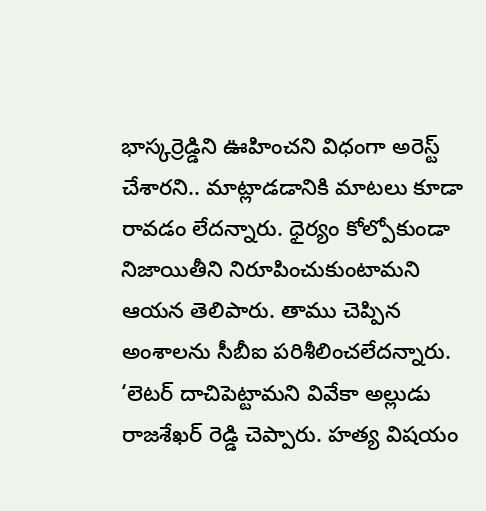భాస్కర్రెడ్డిని ఊహించని విధంగా అరెస్ట్ చేశారని.. మాట్లాడడానికి మాటలు కూడా రావడం లేదన్నారు. ధైర్యం కోల్పోకుండా నిజాయితీని నిరూపించుకుంటామని ఆయన తెలిపారు. తాము చెప్పిన అంశాలను సీబీఐ పరిశీలించలేదన్నారు. ‘లెటర్ దాచిపెట్టామని వివేకా అల్లుడు రాజశేఖర్ రెడ్డి చెప్పారు. హత్య విషయం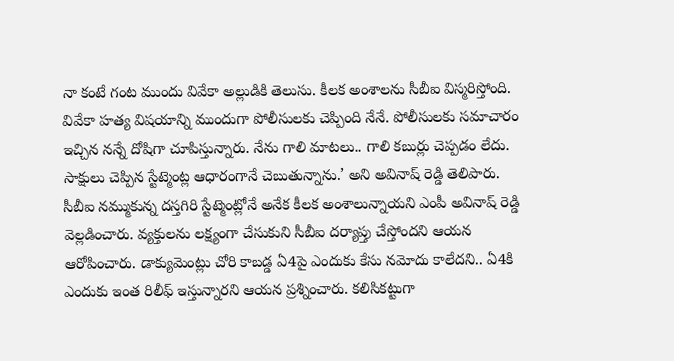నా కంటే గంట ముందు వివేకా అల్లుడికి తెలుసు. కీలక అంశాలను సీబీఐ విస్మరిస్తోంది. వివేకా హత్య విషయాన్ని ముందుగా పోలీసులకు చెప్పింది నేనే. పోలీసులకు సమాచారం ఇచ్చిన నన్నే దోషిగా చూపిస్తున్నారు. నేను గాలి మాటలు.. గాలి కబుర్లు చెప్పడం లేదు. సాక్షులు చెప్పిన స్టేట్మెంట్ల ఆధారంగానే చెబుతున్నాను.’ అని అవినాష్ రెడ్డి తెలిపారు.
సీబీఐ నమ్ముకున్న దస్తగిరి స్టేట్మెంట్లోనే అనేక కీలక అంశాలున్నాయని ఎంపీ అవినాష్ రెడ్డి వెల్లడించారు. వ్యక్తులను లక్ష్యంగా చేసుకుని సీబీఐ దర్యాప్తు చేస్తోందని ఆయన ఆరోపించారు. డాక్యుమెంట్లు చోరి కాబడ్డ ఏ4పై ఎందుకు కేసు నమోదు కాలేదని.. ఏ4కి ఎందుకు ఇంత రిలీఫ్ ఇస్తున్నారని ఆయన ప్రశ్నించారు. కలిసికట్టుగా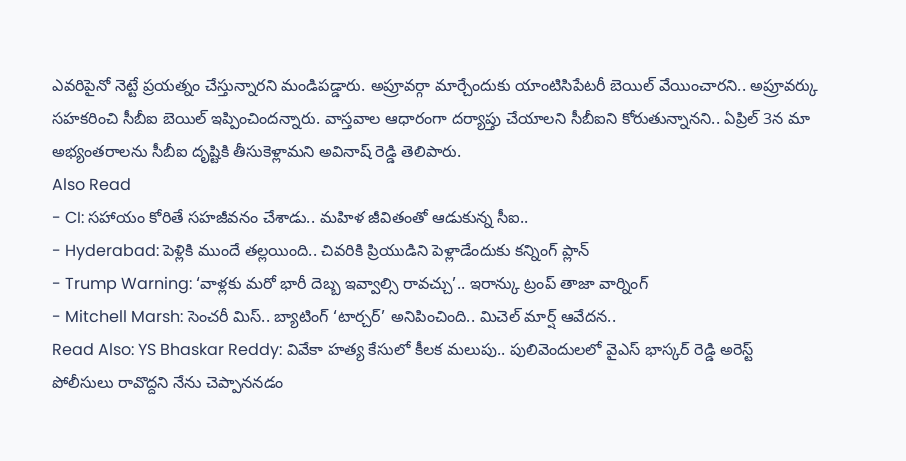ఎవరిపైనో నెట్టే ప్రయత్నం చేస్తున్నారని మండిపడ్డారు. అప్రూవర్గా మార్చేందుకు యాంటిసిపేటరీ బెయిల్ వేయించారని.. అప్రూవర్కు సహకరించి సీబీఐ బెయిల్ ఇప్పించిందన్నారు. వాస్తవాల ఆధారంగా దర్యాప్తు చేయాలని సీబీఐని కోరుతున్నానని.. ఏప్రిల్ 3న మా అభ్యంతరాలను సీబీఐ దృష్టికి తీసుకెళ్లామని అవినాష్ రెడ్డి తెలిపారు.
Also Read
- CI: సహాయం కోరితే సహజీవనం చేశాడు.. మహిళ జీవితంతో ఆడుకున్న సీఐ..
- Hyderabad: పెళ్లికి ముందే తల్లయింది.. చివరికి ప్రియుడిని పెళ్లాడేందుకు కన్నింగ్ ప్లాన్
- Trump Warning: ‘వాళ్లకు మరో భారీ దెబ్బ ఇవ్వాల్సి రావచ్చు’.. ఇరాన్కు ట్రంప్ తాజా వార్నింగ్
- Mitchell Marsh: సెంచరీ మిస్.. బ్యాటింగ్ ‘టార్చర్’ అనిపించింది.. మిచెల్ మార్ష్ ఆవేదన..
Read Also: YS Bhaskar Reddy: వివేకా హత్య కేసులో కీలక మలుపు.. పులివెందులలో వైఎస్ భాస్కర్ రెడ్డి అరెస్ట్
పోలీసులు రావొద్దని నేను చెప్పాననడం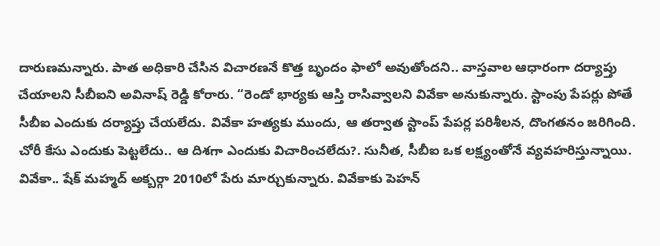దారుణమన్నారు. పాత అధికారి చేసిన విచారణనే కొత్త బృందం ఫాలో అవుతోందని.. వాస్తవాల ఆధారంగా దర్యాప్తు చేయాలని సీబీఐని అవినాష్ రెడ్డి కోరారు. “రెండో భార్యకు ఆస్తి రాసివ్వాలని వివేకా అనుకున్నారు. స్టాంపు పేపర్లు పోతే సీబీఐ ఎందుకు దర్యాప్తు చేయలేదు. వివేకా హత్యకు ముందు, ఆ తర్వాత స్టాంప్ పేపర్ల పరిశీలన, దొంగతనం జరిగింది. చోరీ కేసు ఎందుకు పెట్టలేదు.. ఆ దిశగా ఎందుకు విచారించలేదు?. సునీత, సీబీఐ ఒక లక్ష్యంతోనే వ్యవహరిస్తున్నాయి. వివేకా.. షేక్ మహ్మద్ అక్బర్గా 2010లో పేరు మార్చుకున్నారు. వివేకాకు పెహన్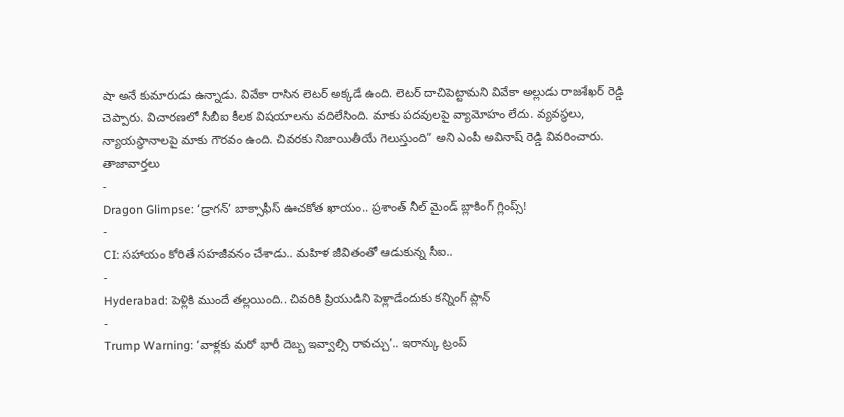షా అనే కుమారుడు ఉన్నాడు. వివేకా రాసిన లెటర్ అక్కడే ఉంది. లెటర్ దాచిపెట్టామని వివేకా అల్లుడు రాజశేఖర్ రెడ్డి చెప్పారు. విచారణలో సీబీఐ కీలక విషయాలను వదిలేసింది. మాకు పదవులపై వ్యామోహం లేదు. వ్యవస్థలు, న్యాయస్థానాలపై మాకు గౌరవం ఉంది. చివరకు నిజాయితీయే గెలుస్తుంది” అని ఎంపీ అవినాష్ రెడ్డి వివరించారు.
తాజావార్తలు
-
Dragon Glimpse: ‘డ్రాగన్’ బాక్సాఫీస్ ఊచకోత ఖాయం.. ప్రశాంత్ నీల్ మైండ్ బ్లాకింగ్ గ్లింప్స్!
-
CI: సహాయం కోరితే సహజీవనం చేశాడు.. మహిళ జీవితంతో ఆడుకున్న సీఐ..
-
Hyderabad: పెళ్లికి ముందే తల్లయింది.. చివరికి ప్రియుడిని పెళ్లాడేందుకు కన్నింగ్ ప్లాన్
-
Trump Warning: ‘వాళ్లకు మరో భారీ దెబ్బ ఇవ్వాల్సి రావచ్చు’.. ఇరాన్కు ట్రంప్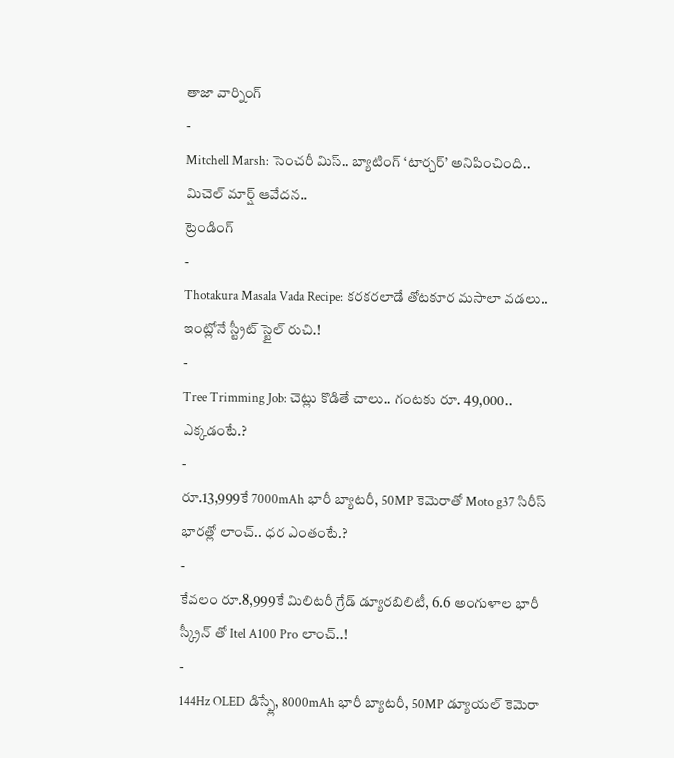తాజా వార్నింగ్
-
Mitchell Marsh: సెంచరీ మిస్.. బ్యాటింగ్ ‘టార్చర్’ అనిపించింది.. మిచెల్ మార్ష్ ఆవేదన..
ట్రెండింగ్
-
Thotakura Masala Vada Recipe: కరకరలాడే తోటకూర మసాలా వడలు.. ఇంట్లోనే స్ట్రీట్ స్టైల్ రుచి.!
-
Tree Trimming Job: చెట్లు కొడితే చాలు.. గంటకు రూ. 49,000.. ఎక్కడంటే.?
-
రూ.13,999కే 7000mAh భారీ బ్యాటరీ, 50MP కెమెరాతో Moto g37 సిరీస్ భారత్లో లాంచ్.. ధర ఎంతంటే.?
-
కేవలం రూ.8,999కే మిలిటరీ గ్రేడ్ డ్యూరబిలిటీ, 6.6 అంగుళాల భారీ స్క్రీన్ తో Itel A100 Pro లాంచ్..!
-
144Hz OLED డిస్ప్లే, 8000mAh భారీ బ్యాటరీ, 50MP డ్యూయల్ కెమెరా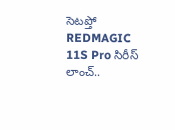సెటప్తో REDMAGIC 11S Pro సిరీస్ లాంచ్..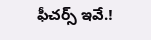ఫీచర్స్ ఇవే.!